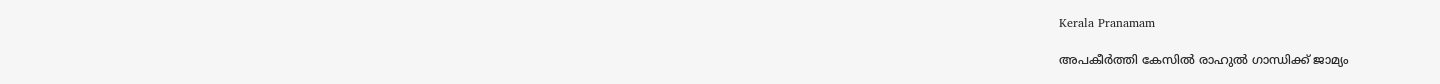Kerala Pranamam

അപകീര്‍ത്തി കേസില്‍ രാഹുല്‍ ഗാന്ധിക്ക് ജാമ്യം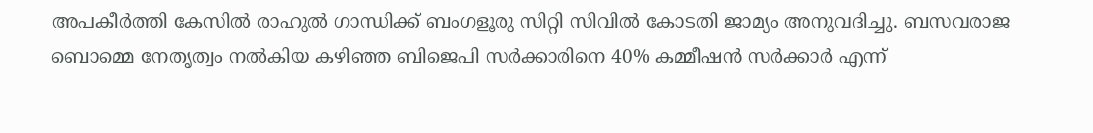അപകീര്‍ത്തി കേസില്‍ രാഹുല്‍ ഗാന്ധിക്ക് ബംഗളൂരു സിറ്റി സിവില്‍ കോടതി ജാമ്യം അനുവദിച്ചു. ബസവരാജ ബൊമ്മെ നേതൃത്വം നല്‍കിയ കഴിഞ്ഞ ബിജെപി സര്‍ക്കാരിനെ 40% കമ്മീഷന്‍ സര്‍ക്കാര്‍ എന്ന്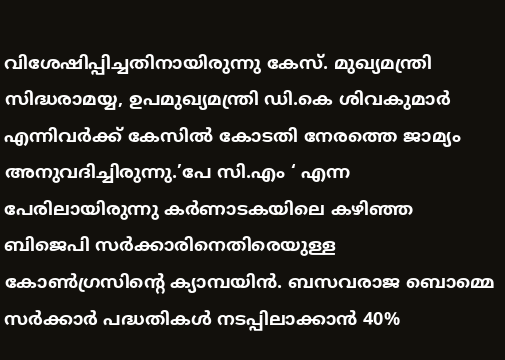വിശേഷിപ്പിച്ചതിനായിരുന്നു കേസ്. മുഖ്യമന്ത്രി സിദ്ധരാമയ്യ, ഉപമുഖ്യമന്ത്രി ഡി.കെ ശിവകുമാര്‍ എന്നിവര്‍ക്ക് കേസില്‍ കോടതി നേരത്തെ ജാമ്യം അനുവദിച്ചിരുന്നു.’പേ സി.എം ‘ എന്ന പേരിലായിരുന്നു കര്‍ണാടകയിലെ കഴിഞ്ഞ ബിജെപി സര്‍ക്കാരിനെതിരെയുള്ള കോണ്‍ഗ്രസിന്റെ ക്യാമ്പയിന്‍. ബസവരാജ ബൊമ്മെ സര്‍ക്കാര്‍ പദ്ധതികള്‍ നടപ്പിലാക്കാന്‍ 40%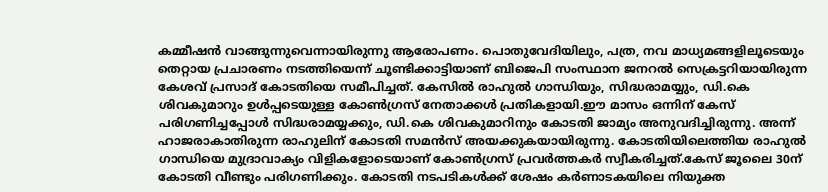കമ്മീഷന്‍ വാങ്ങുന്നുവെന്നായിരുന്നു ആരോപണം. പൊതുവേദിയിലും, പത്ര, നവ മാധ്യമങ്ങളിലൂടെയും തെറ്റായ പ്രചാരണം നടത്തിയെന്ന് ചൂണ്ടിക്കാട്ടിയാണ് ബിജെപി സംസ്ഥാന ജനറല്‍ സെക്രട്ടറിയായിരുന്ന കേശവ് പ്രസാദ് കോടതിയെ സമീപിച്ചത്. കേസില്‍ രാഹുല്‍ ഗാന്ധിയും, സിദ്ധരാമയ്യും, ഡി.കെ ശിവകുമാറും ഉള്‍പ്പടെയുള്ള കോണ്‍ഗ്രസ് നേതാക്കള്‍ പ്രതികളായി.ഈ മാസം ഒന്നിന് കേസ് പരിഗണിച്ചപ്പോള്‍ സിദ്ധരാമയ്യക്കും, ഡി.കെ ശിവകുമാറിനും കോടതി ജാമ്യം അനുവദിച്ചിരുന്നു. അന്ന് ഹാജരാകാതിരുന്ന രാഹുലിന് കോടതി സമന്‍സ് അയക്കുകയായിരുന്നു. കോടതിയിലെത്തിയ രാഹുല്‍ ഗാന്ധിയെ മുദ്രാവാക്യം വിളികളോടെയാണ് കോണ്‍ഗ്രസ് പ്രവര്‍ത്തകര്‍ സ്വീകരിച്ചത്.കേസ് ജൂലൈ 30ന് കോടതി വീണ്ടും പരിഗണിക്കും. കോടതി നടപടികള്‍ക്ക് ശേഷം കര്‍ണാടകയിലെ നിയുക്ത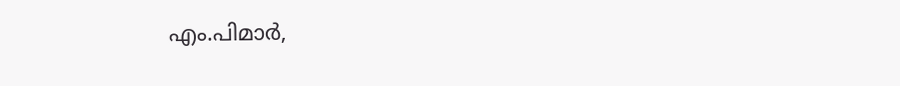എം.പിമാര്‍,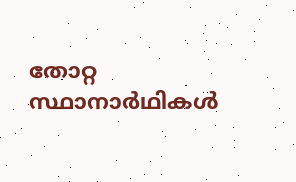തോറ്റ സ്ഥാനാര്‍ഥികള്‍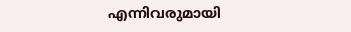എന്നിവരുമായി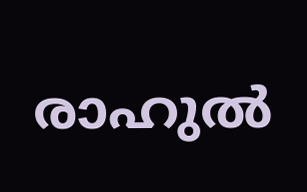രാഹുല്‍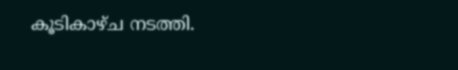കൂടികാഴ്ച നടത്തി.